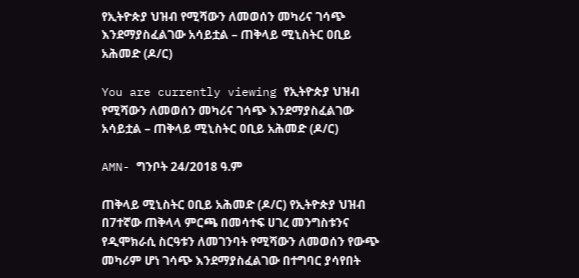የኢትዮጵያ ህዝብ የሚሻውን ለመወሰን መካሪና ገሳጭ እንደማያስፈልገው አሳይቷል – ጠቅላይ ሚኒስትር ዐቢይ አሕመድ (ዶ/ር)

You are currently viewing የኢትዮጵያ ህዝብ የሚሻውን ለመወሰን መካሪና ገሳጭ እንደማያስፈልገው አሳይቷል – ጠቅላይ ሚኒስትር ዐቢይ አሕመድ (ዶ/ር)

AMN- ግንቦት 24/2018 ዓ.ም

ጠቅላይ ሚኒስትር ዐቢይ አሕመድ (ዶ/ር) የኢትዮጵያ ህዝብ በ7ተኛው ጠቅላላ ምርጫ በመሳተፍ ሀገረ መንግስቱንና የዲሞክራሲ ስርዓቱን ለመገንባት የሚሻውን ለመወሰን የውጭ መካሪም ሆነ ገሳጭ እንደማያስፈልገው በተግባር ያሳየበት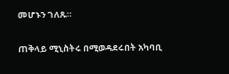መሆኑን ገለጹ።

ጠቅላይ ሚኒስትሩ በሚወዳደሩበት አካባቢ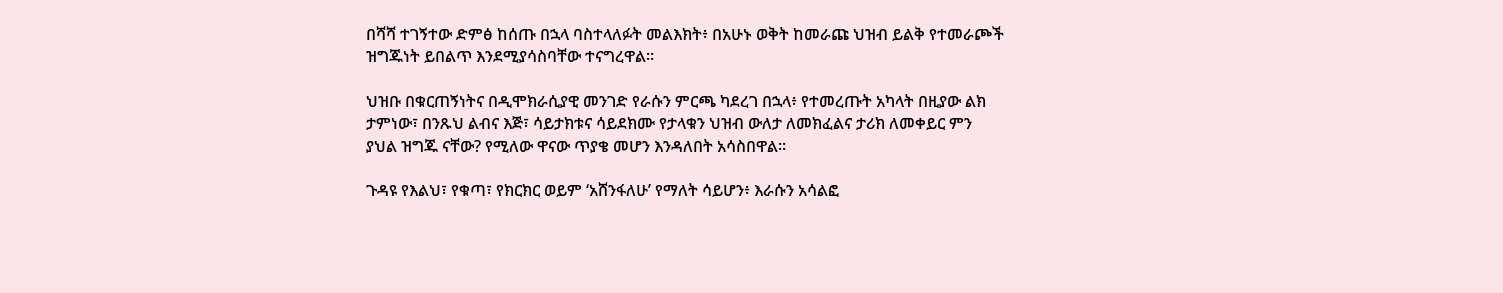በሻሻ ተገኝተው ድምፅ ከሰጡ በኋላ ባስተላለፉት መልእክት፥ በአሁኑ ወቅት ከመራጩ ህዝብ ይልቅ የተመራጮች ዝግጁነት ይበልጥ እንደሚያሳስባቸው ተናግረዋል።

ህዝቡ በቁርጠኝነትና በዲሞክራሲያዊ መንገድ የራሱን ምርጫ ካደረገ በኋላ፥ የተመረጡት አካላት በዚያው ልክ ታምነው፣ በንጹህ ልብና እጅ፣ ሳይታክቱና ሳይደክሙ የታላቁን ህዝብ ውለታ ለመክፈልና ታሪክ ለመቀይር ምን ያህል ዝግጁ ናቸው? የሚለው ዋናው ጥያቄ መሆን እንዳለበት አሳስበዋል።

ጉዳዩ የእልህ፣ የቁጣ፣ የክርክር ወይም ‘አሸንፋለሁ’ የማለት ሳይሆን፥ እራሱን አሳልፎ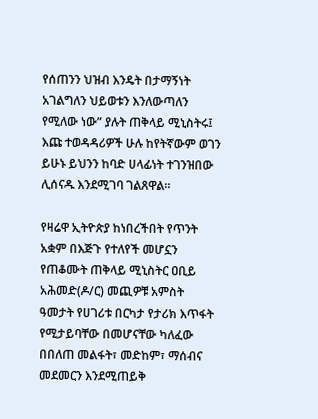የሰጠንን ህዝብ እንዴት በታማኝነት አገልግለን ህይወቱን እንለውጣለን የሚለው ነው” ያሉት ጠቅላይ ሚኒስትሩ፤ እጩ ተወዳዳሪዎች ሁሉ ከየትኛውም ወገን ይሁኑ ይህንን ከባድ ሀላፊነት ተገንዝበው ሊሰናዱ እንደሚገባ ገልጸዋል።

የዛሬዋ ኢትዮጵያ ከነበረችበት የጥንት አቋም በእጅጉ የተለየች መሆኗን የጠቆሙት ጠቅላይ ሚኒስትር ዐቢይ አሕመድ(ዶ/ር) መጪዎቹ አምስት ዓመታት የሀገሪቱ በርካታ የታሪክ እጥፋት የሚታይባቸው በመሆናቸው ካለፈው በበለጠ መልፋት፣ መድከም፣ ማሰብና መደመርን እንደሚጠይቅ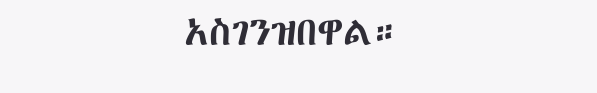አስገንዝበዋል።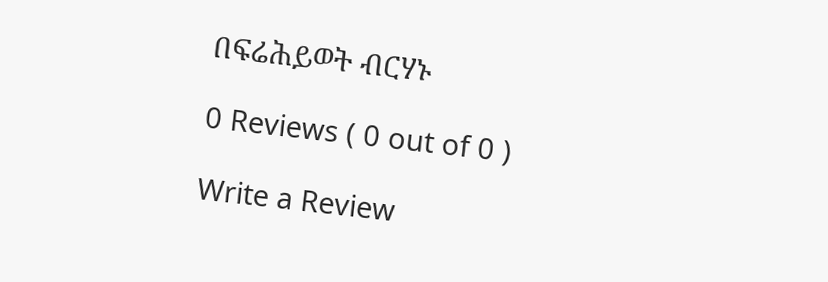በፍሬሕይወት ብርሃኑ

0 Reviews ( 0 out of 0 )

Write a Review